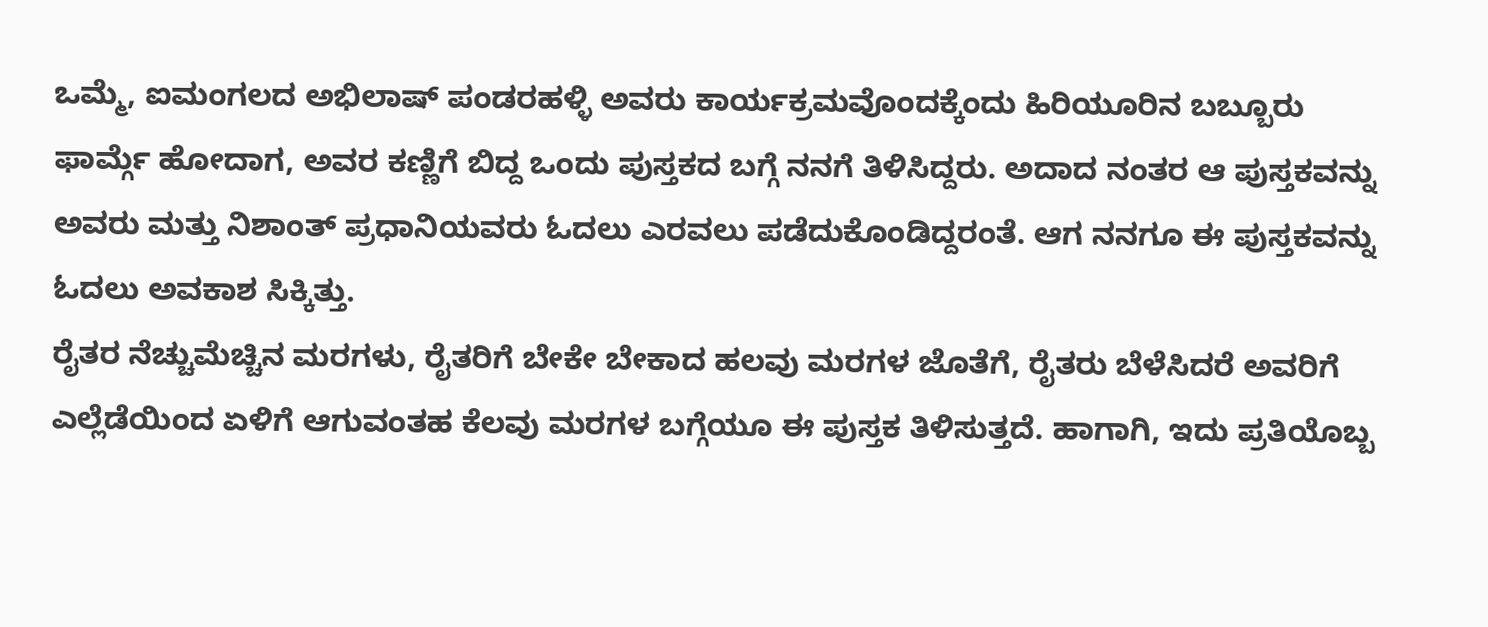ಒಮ್ಮೆ, ಐಮಂಗಲದ ಅಭಿಲಾಷ್ ಪಂಡರಹಳ್ಳಿ ಅವರು ಕಾರ್ಯಕ್ರಮವೊಂದಕ್ಕೆಂದು ಹಿರಿಯೂರಿನ ಬಬ್ಬೂರು ಫಾರ್ಮ್ಗೆ ಹೋದಾಗ, ಅವರ ಕಣ್ಣಿಗೆ ಬಿದ್ದ ಒಂದು ಪುಸ್ತಕದ ಬಗ್ಗೆ ನನಗೆ ತಿಳಿಸಿದ್ದರು. ಅದಾದ ನಂತರ ಆ ಪುಸ್ತಕವನ್ನು ಅವರು ಮತ್ತು ನಿಶಾಂತ್ ಪ್ರಧಾನಿಯವರು ಓದಲು ಎರವಲು ಪಡೆದುಕೊಂಡಿದ್ದರಂತೆ. ಆಗ ನನಗೂ ಈ ಪುಸ್ತಕವನ್ನು ಓದಲು ಅವಕಾಶ ಸಿಕ್ಕಿತ್ತು.
ರೈತರ ನೆಚ್ಚುಮೆಚ್ಚಿನ ಮರಗಳು, ರೈತರಿಗೆ ಬೇಕೇ ಬೇಕಾದ ಹಲವು ಮರಗಳ ಜೊತೆಗೆ, ರೈತರು ಬೆಳೆಸಿದರೆ ಅವರಿಗೆ ಎಲ್ಲೆಡೆಯಿಂದ ಏಳಿಗೆ ಆಗುವಂತಹ ಕೆಲವು ಮರಗಳ ಬಗ್ಗೆಯೂ ಈ ಪುಸ್ತಕ ತಿಳಿಸುತ್ತದೆ. ಹಾಗಾಗಿ, ಇದು ಪ್ರತಿಯೊಬ್ಬ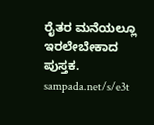ರೈತರ ಮನೆಯಲ್ಲೂ ಇರಲೇಬೇಕಾದ ಪುಸ್ತಕ.
sampada.net/s/e3t